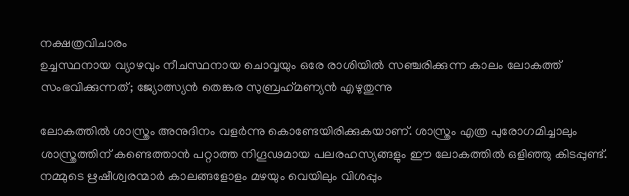നക്ഷത്രവിചാരം
ഉച്ചസ്ഥനായ വ്യാഴവും നീചസ്ഥനായ ചൊവ്വയും ഒരേ രാശിയില്‍ സഞ്ചരിക്കുന്ന കാലം ലോകത്ത് സംഭവിക്കുന്നത്; ജ്യോത്സ്യന്‍ തെങ്കര സുബ്രഹ്‌മണ്യന്‍ എഴുതുന്നു

ലോകത്തില്‍ ശാസ്ത്രം അനുദിനം വളര്‍ന്നു കൊണ്ടേയിരിക്കുകയാണ്. ശാസ്ത്രം എത്ര പുരോഗമിച്ചാലും ശാസ്ത്രത്തിന് കണ്ടെത്താന്‍ പറ്റാത്ത നിഗൂഢമായ പലരഹസ്യങ്ങളും ഈ ലോകത്തില്‍ ഒളിഞ്ഞു കിടപ്പുണ്ട്. നമ്മുടെ ഋഷീശ്വരന്മാര്‍ കാലങ്ങളോളം മഴയും വെയിലും വിശപ്പും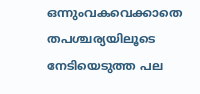ഒന്നുംവകവെക്കാതെ തപശ്ചര്യയിലൂടെ നേടിയെടുത്ത പല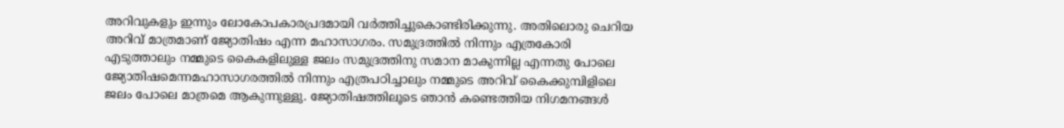അറിവുകളും ഇന്നും ലോകോപകാരപ്രദമായി വര്‍ത്തിച്ചുകൊണ്ടിരിക്കുന്നു. അതിലൊരു ചെറിയ അറിവ് മാത്രമാണ് ജ്യോതിഷം എന്ന മഹാസാഗരം. സമുദ്രത്തില്‍ നിന്നും എത്രകോരി എടുത്താലും നമ്മുടെ കൈകളിലുള്ള ജലം സമുദ്രത്തിനു സമാന മാകുന്നില്ല എന്നതു പോലെ ജ്യോതിഷമെന്നമഹാസാഗരത്തില്‍ നിന്നും എത്രപഠിച്ചാലും നമ്മുടെ അറിവ് കൈക്കുമ്പിളിലെ ജലം പോലെ മാത്രമെ ആകുന്നുള്ളു. ജ്യോതിഷത്തിലൂടെ ഞാന്‍ കണ്ടെത്തിയ നിഗമനങ്ങള്‍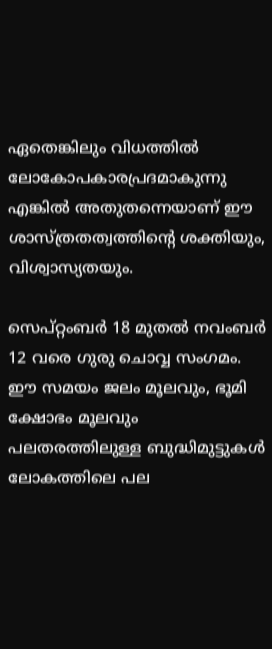ഏതെങ്കിലും വിധത്തില്‍ ലോകോപകാരപ്രദമാകുന്നു എങ്കില്‍ അതുതന്നെയാണ് ഈ ശാസ്ത്രതത്വത്തിന്റെ ശക്തിയും, വിശ്വാസ്യതയും.

സെപ്റ്റംബര്‍ 18 മുതല്‍ നവംബര്‍ 12 വരെ ഗുരു ചൊവ്വ സംഗമം. ഈ സമയം ജലം മൂലവും, ഭൂമി ക്ഷോഭം മൂലവും പലതരത്തിലുള്ള ബുദ്ധിമുട്ടുകള്‍ ലോകത്തിലെ പല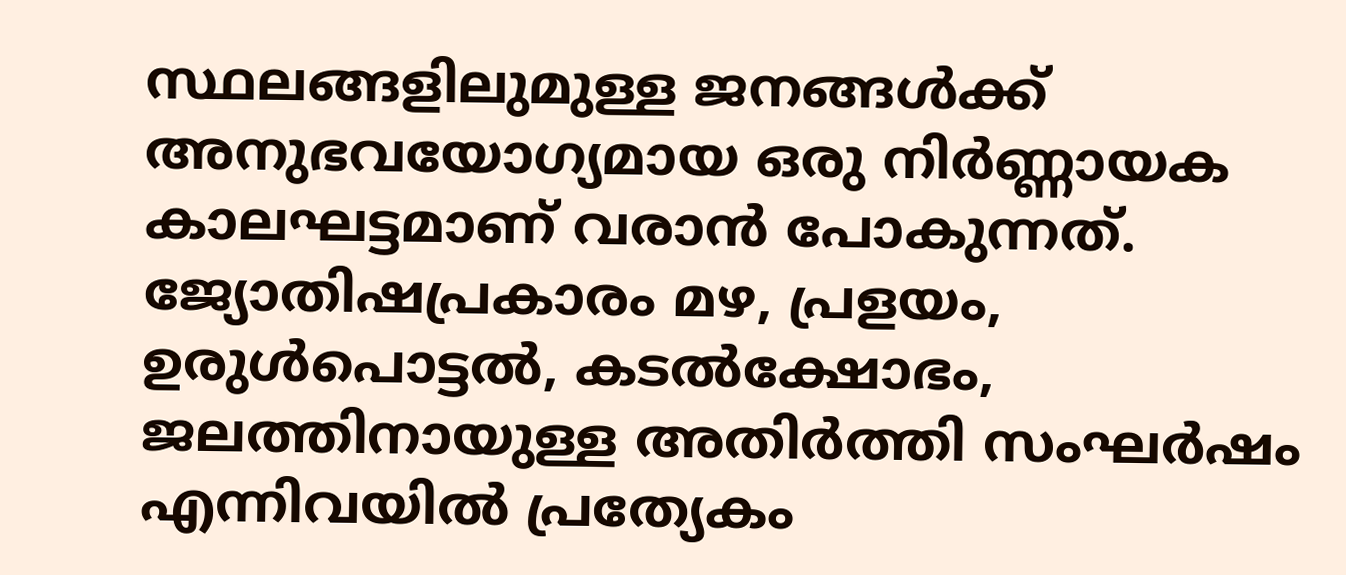സ്ഥലങ്ങളിലുമുള്ള ജനങ്ങള്‍ക്ക് അനുഭവയോഗ്യമായ ഒരു നിര്‍ണ്ണായക കാലഘട്ടമാണ് വരാന്‍ പോകുന്നത്. ജ്യോതിഷപ്രകാരം മഴ, പ്രളയം, ഉരുള്‍പൊട്ടല്‍, കടല്‍ക്ഷോഭം, ജലത്തിനായുള്ള അതിര്‍ത്തി സംഘര്‍ഷം എന്നിവയില്‍ പ്രത്യേകം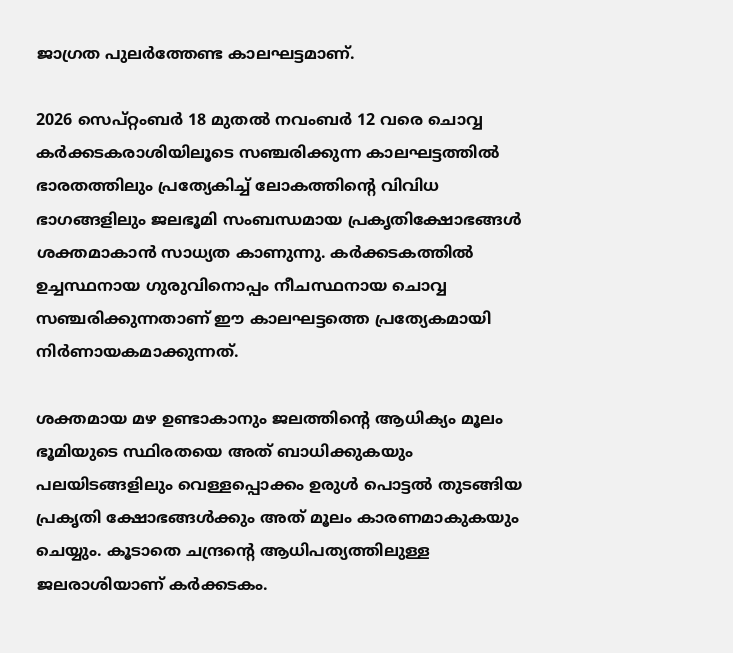ജാഗ്രത പുലര്‍ത്തേണ്ട കാലഘട്ടമാണ്.

2026 സെപ്റ്റംബര്‍ 18 മുതല്‍ നവംബര്‍ 12 വരെ ചൊവ്വ കര്‍ക്കടകരാശിയിലൂടെ സഞ്ചരിക്കുന്ന കാലഘട്ടത്തില്‍ ഭാരതത്തിലും പ്രത്യേകിച്ച് ലോകത്തിന്റെ വിവിധ ഭാഗങ്ങളിലും ജലഭൂമി സംബന്ധമായ പ്രകൃതിക്ഷോഭങ്ങള്‍ ശക്തമാകാന്‍ സാധ്യത കാണുന്നു. കര്‍ക്കടകത്തില്‍ ഉച്ചസ്ഥനായ ഗുരുവിനൊപ്പം നീചസ്ഥനായ ചൊവ്വ സഞ്ചരിക്കുന്നതാണ് ഈ കാലഘട്ടത്തെ പ്രത്യേകമായി നിര്‍ണായകമാക്കുന്നത്.

ശക്തമായ മഴ ഉണ്ടാകാനും ജലത്തിന്റെ ആധിക്യം മൂലം ഭൂമിയുടെ സ്ഥിരതയെ അത് ബാധിക്കുകയും പലയിടങ്ങളിലും വെള്ളപ്പൊക്കം ഉരുള്‍ പൊട്ടല്‍ തുടങ്ങിയ പ്രകൃതി ക്ഷോഭങ്ങള്‍ക്കും അത് മൂലം കാരണമാകുകയും ചെയ്യും. കൂടാതെ ചന്ദ്രന്റെ ആധിപത്യത്തിലുള്ള ജലരാശിയാണ് കര്‍ക്കടകം.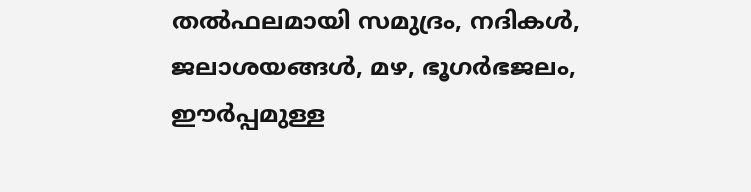തല്‍ഫലമായി സമുദ്രം, നദികള്‍, ജലാശയങ്ങള്‍, മഴ, ഭൂഗര്‍ഭജലം, ഈര്‍പ്പമുള്ള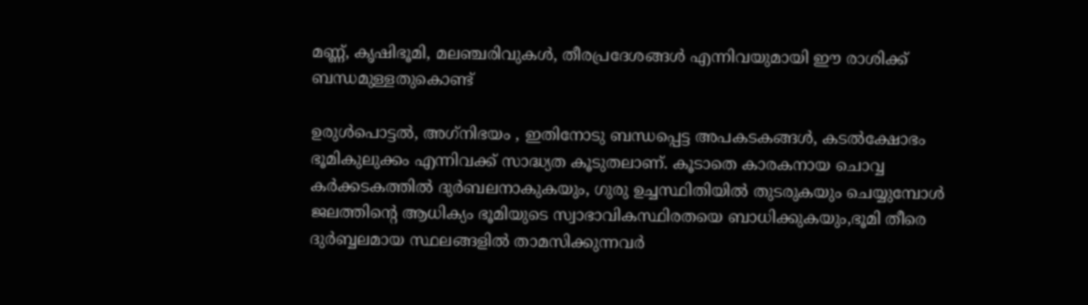മണ്ണ്, കൃഷിഭൂമി, മലഞ്ചരിവുകള്‍, തീരപ്രദേശങ്ങള്‍ എന്നിവയുമായി ഈ രാശിക്ക് ബന്ധമുള്ളതുകൊണ്ട്

ഉരുള്‍പൊട്ടല്‍, അഗ്‌നിഭയം , ഇതിനോടു ബന്ധപ്പെട്ട അപകടകങ്ങള്‍, കടല്‍ക്ഷോഭം ഭൂമികുലുക്കം എന്നിവക്ക് സാദ്ധ്യത കൂടുതലാണ്. കൂടാതെ കാരകനായ ചൊവ്വ കര്‍ക്കടകത്തില്‍ ദുര്‍ബലനാകുകയും, ഗുരു ഉച്ചസ്ഥിതിയില്‍ തുടരുകയും ചെയ്യുമ്പോള്‍ ജലത്തിന്റെ ആധിക്യം ഭൂമിയുടെ സ്വാഭാവികസ്ഥിരതയെ ബാധിക്കുകയും,ഭൂമി തീരെ ദുര്‍ബ്ബലമായ സ്ഥലങ്ങളില്‍ താമസിക്കുന്നവര്‍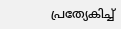പ്രത്യേകിച്ച്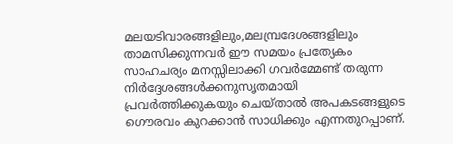മലയടിവാരങ്ങളിലും,മലമ്പ്രദേശങ്ങളിലും താമസിക്കുന്നവര്‍ ഈ സമയം പ്രത്യേകം സാഹചര്യം മനസ്സിലാക്കി ഗവര്‍മ്മേണ്ട് തരുന്ന നിര്‍ദ്ദേശങ്ങള്‍ക്കനുസൃതമായി പ്രവര്‍ത്തിക്കുകയും ചെയ്താല്‍ അപകടങ്ങളുടെ ഗൌരവം കുറക്കാന്‍ സാധിക്കും എന്നതുറപ്പാണ്.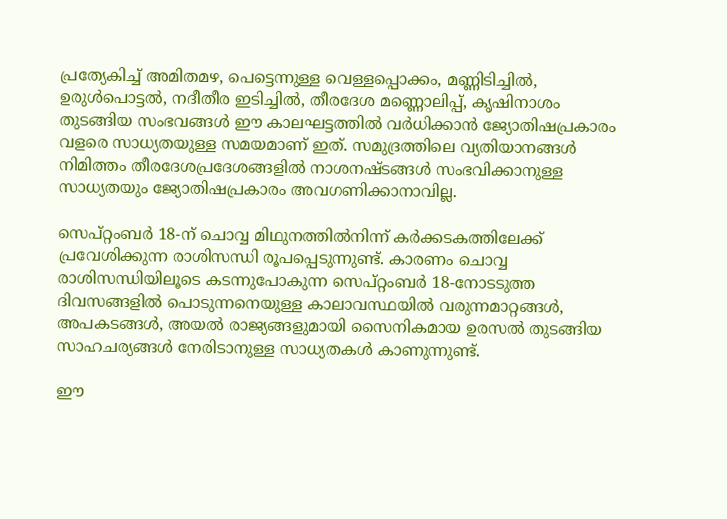പ്രത്യേകിച്ച് അമിതമഴ, പെട്ടെന്നുള്ള വെള്ളപ്പൊക്കം, മണ്ണിടിച്ചില്‍, ഉരുള്‍പൊട്ടല്‍, നദീതീര ഇടിച്ചില്‍, തീരദേശ മണ്ണൊലിപ്പ്, കൃഷിനാശം തുടങ്ങിയ സംഭവങ്ങള്‍ ഈ കാലഘട്ടത്തില്‍ വര്‍ധിക്കാന്‍ ജ്യോതിഷപ്രകാരം വളരെ സാധ്യതയുള്ള സമയമാണ് ഇത്. സമുദ്രത്തിലെ വ്യതിയാനങ്ങള്‍ നിമിത്തം തീരദേശപ്രദേശങ്ങളില്‍ നാശനഷ്ടങ്ങള്‍ സംഭവിക്കാനുള്ള സാധ്യതയും ജ്യോതിഷപ്രകാരം അവഗണിക്കാനാവില്ല.

സെപ്റ്റംബര്‍ 18-ന് ചൊവ്വ മിഥുനത്തില്‍നിന്ന് കര്‍ക്കടകത്തിലേക്ക് പ്രവേശിക്കുന്ന രാശിസന്ധി രൂപപ്പെടുന്നുണ്ട്. കാരണം ചൊവ്വ രാശിസന്ധിയിലൂടെ കടന്നുപോകുന്ന സെപ്റ്റംബര്‍ 18-നോടടുത്ത ദിവസങ്ങളില്‍ പൊടുന്നനെയുള്ള കാലാവസ്ഥയില്‍ വരുന്നമാറ്റങ്ങള്‍, അപകടങ്ങള്‍, അയല്‍ രാജ്യങ്ങളുമായി സൈനികമായ ഉരസല്‍ തുടങ്ങിയ സാഹചര്യങ്ങള്‍ നേരിടാനുള്ള സാധ്യതകള്‍ കാണുന്നുണ്ട്.

ഈ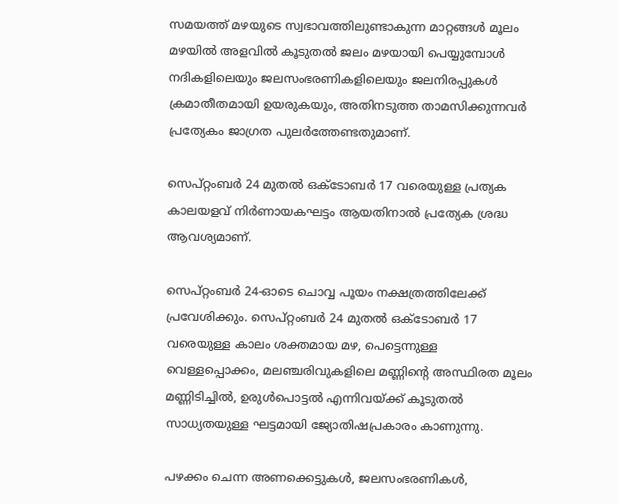സമയത്ത് മഴയുടെ സ്വഭാവത്തിലുണ്ടാകുന്ന മാറ്റങ്ങള്‍ മൂലം മഴയില്‍ അളവില്‍ കൂടുതല്‍ ജലം മഴയായി പെയ്യുമ്പോള്‍ നദികളിലെയും ജലസംഭരണികളിലെയും ജലനിരപ്പുകള്‍ ക്രമാതീതമായി ഉയരുകയും, അതിനടുത്ത താമസിക്കുന്നവര്‍ പ്രത്യേകം ജാഗ്രത പുലര്‍ത്തേണ്ടതുമാണ്.

സെപ്റ്റംബര്‍ 24 മുതല്‍ ഒക്ടോബര്‍ 17 വരെയുള്ള പ്രത്യക കാലയളവ് നിര്‍ണായകഘട്ടം ആയതിനാല്‍ പ്രത്യേക ശ്രദ്ധ ആവശ്യമാണ്.

സെപ്റ്റംബര്‍ 24-ഓടെ ചൊവ്വ പൂയം നക്ഷത്രത്തിലേക്ക് പ്രവേശിക്കും. സെപ്റ്റംബര്‍ 24 മുതല്‍ ഒക്ടോബര്‍ 17 വരെയുള്ള കാലം ശക്തമായ മഴ, പെട്ടെന്നുള്ള വെള്ളപ്പൊക്കം, മലഞ്ചരിവുകളിലെ മണ്ണിന്റെ അസ്ഥിരത മൂലം മണ്ണിടിച്ചില്‍, ഉരുള്‍പൊട്ടല്‍ എന്നിവയ്ക്ക് കൂടുതല്‍ സാധ്യതയുള്ള ഘട്ടമായി ജ്യോതിഷപ്രകാരം കാണുന്നു.

പഴക്കം ചെന്ന അണക്കെട്ടുകള്‍, ജലസംഭരണികള്‍,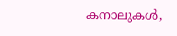കനാലുകള്‍,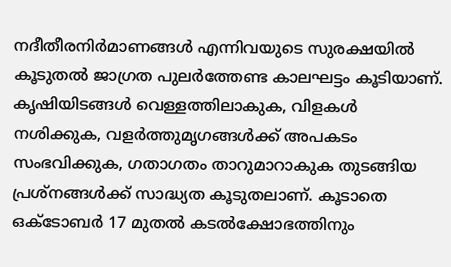നദീതീരനിര്‍മാണങ്ങള്‍ എന്നിവയുടെ സുരക്ഷയില്‍ കൂടുതല്‍ ജാഗ്രത പുലര്‍ത്തേണ്ട കാലഘട്ടം കൂടിയാണ്. കൃഷിയിടങ്ങള്‍ വെള്ളത്തിലാകുക, വിളകള്‍ നശിക്കുക, വളര്‍ത്തുമൃഗങ്ങള്‍ക്ക് അപകടം സംഭവിക്കുക, ഗതാഗതം താറുമാറാകുക തുടങ്ങിയ പ്രശ്‌നങ്ങള്‍ക്ക് സാദ്ധ്യത കൂടുതലാണ്. കൂടാതെ ഒക്ടോബര്‍ 17 മുതല്‍ കടല്‍ക്ഷോഭത്തിനും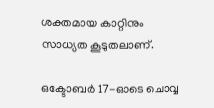ശക്തമായ കാറ്റിനും സാധ്യത കൂടുതലാണ്.

ഒക്ടോബര്‍ 17-ഓടെ ചൊവ്വ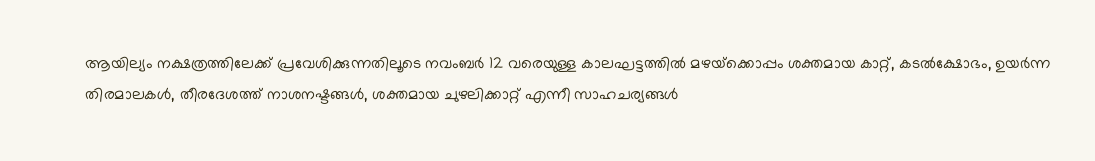ആയില്യം നക്ഷത്രത്തിലേക്ക് പ്രവേശിക്കുന്നതിലൂടെ നവംബര്‍ 12 വരെയുള്ള കാലഘട്ടത്തില്‍ മഴയ്‌ക്കൊപ്പം ശക്തമായ കാറ്റ്, കടല്‍ക്ഷോഭം, ഉയര്‍ന്ന തിരമാലകള്‍, തീരദേശത്ത് നാശനഷ്ടങ്ങള്‍, ശക്തമായ ചുഴലിക്കാറ്റ് എന്നീ സാഹചര്യങ്ങള്‍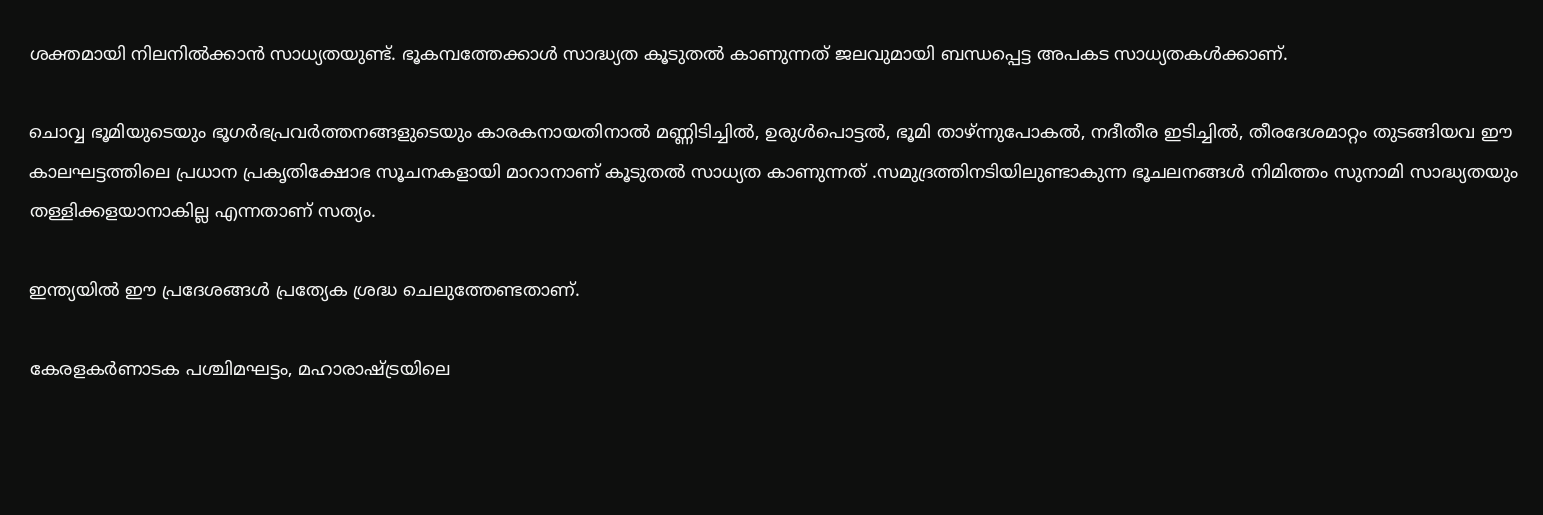ശക്തമായി നിലനില്‍ക്കാന്‍ സാധ്യതയുണ്ട്. ഭൂകമ്പത്തേക്കാള്‍ സാദ്ധ്യത കൂടുതല്‍ കാണുന്നത് ജലവുമായി ബന്ധപ്പെട്ട അപകട സാധ്യതകള്‍ക്കാണ്.

ചൊവ്വ ഭൂമിയുടെയും ഭൂഗര്‍ഭപ്രവര്‍ത്തനങ്ങളുടെയും കാരകനായതിനാല്‍ മണ്ണിടിച്ചില്‍, ഉരുള്‍പൊട്ടല്‍, ഭൂമി താഴ്ന്നുപോകല്‍, നദീതീര ഇടിച്ചില്‍, തീരദേശമാറ്റം തുടങ്ങിയവ ഈ കാലഘട്ടത്തിലെ പ്രധാന പ്രകൃതിക്ഷോഭ സൂചനകളായി മാറാനാണ് കൂടുതല്‍ സാധ്യത കാണുന്നത് .സമുദ്രത്തിനടിയിലുണ്ടാകുന്ന ഭൂചലനങ്ങള്‍ നിമിത്തം സുനാമി സാദ്ധ്യതയും തള്ളിക്കളയാനാകില്ല എന്നതാണ് സത്യം.

ഇന്ത്യയില്‍ ഈ പ്രദേശങ്ങള്‍ പ്രത്യേക ശ്രദ്ധ ചെലുത്തേണ്ടതാണ്.

കേരളകര്‍ണാടക പശ്ചിമഘട്ടം, മഹാരാഷ്ട്രയിലെ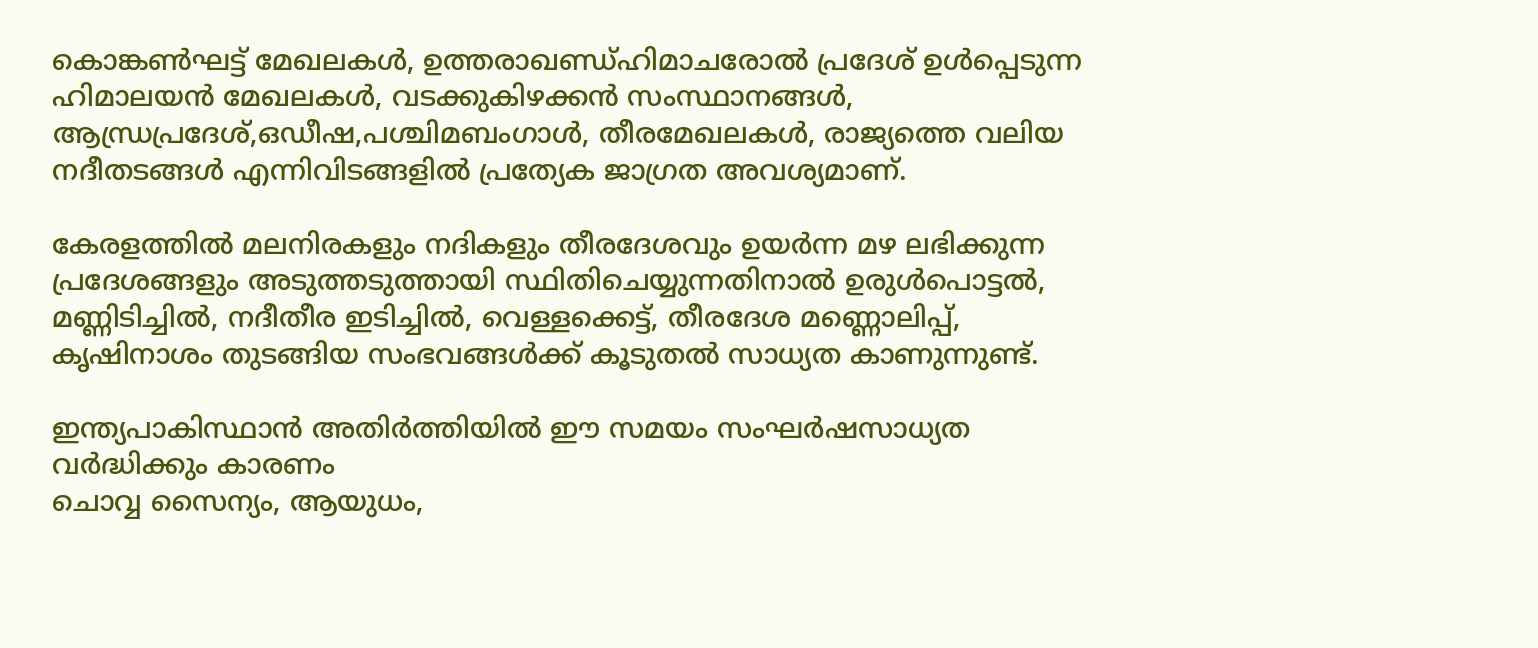കൊങ്കണ്‍ഘട്ട് മേഖലകള്‍, ഉത്തരാഖണ്ഡ്ഹിമാചരോല്‍ പ്രദേശ് ഉള്‍പ്പെടുന്ന ഹിമാലയന്‍ മേഖലകള്‍, വടക്കുകിഴക്കന്‍ സംസ്ഥാനങ്ങള്‍, ആന്ധ്രപ്രദേശ്,ഒഡീഷ,പശ്ചിമബംഗാള്‍, തീരമേഖലകള്‍, രാജ്യത്തെ വലിയ നദീതടങ്ങള്‍ എന്നിവിടങ്ങളില്‍ പ്രത്യേക ജാഗ്രത അവശ്യമാണ്.

കേരളത്തില്‍ മലനിരകളും നദികളും തീരദേശവും ഉയര്‍ന്ന മഴ ലഭിക്കുന്ന പ്രദേശങ്ങളും അടുത്തടുത്തായി സ്ഥിതിചെയ്യുന്നതിനാല്‍ ഉരുള്‍പൊട്ടല്‍, മണ്ണിടിച്ചില്‍, നദീതീര ഇടിച്ചില്‍, വെള്ളക്കെട്ട്, തീരദേശ മണ്ണൊലിപ്പ്, കൃഷിനാശം തുടങ്ങിയ സംഭവങ്ങള്‍ക്ക് കൂടുതല്‍ സാധ്യത കാണുന്നുണ്ട്.

ഇന്ത്യപാകിസ്ഥാന്‍ അതിര്‍ത്തിയില്‍ ഈ സമയം സംഘര്‍ഷസാധ്യത വര്‍ദ്ധിക്കും കാരണം
ചൊവ്വ സൈന്യം, ആയുധം,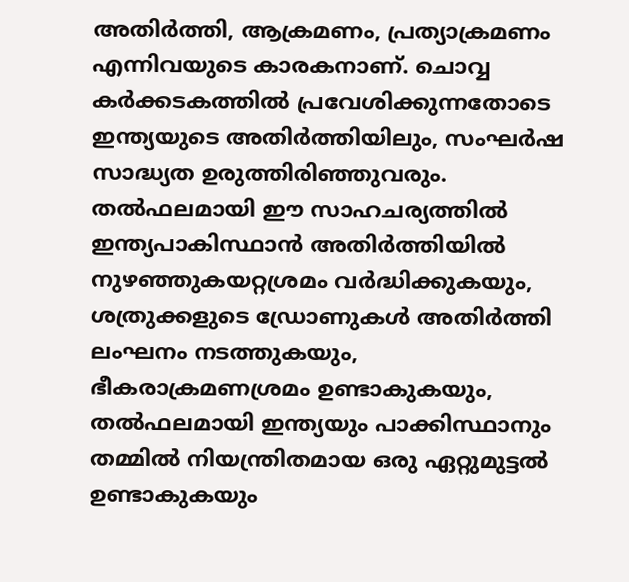അതിര്‍ത്തി, ആക്രമണം, പ്രത്യാക്രമണം എന്നിവയുടെ കാരകനാണ്. ചൊവ്വ കര്‍ക്കടകത്തില്‍ പ്രവേശിക്കുന്നതോടെ ഇന്ത്യയുടെ അതിര്‍ത്തിയിലും, സംഘര്‍ഷ സാദ്ധ്യത ഉരുത്തിരിഞ്ഞുവരും. തല്‍ഫലമായി ഈ സാഹചര്യത്തില്‍ ഇന്ത്യപാകിസ്ഥാന്‍ അതിര്‍ത്തിയില്‍ നുഴഞ്ഞുകയറ്റശ്രമം വര്‍ദ്ധിക്കുകയും, ശത്രുക്കളുടെ ഡ്രോണുകള്‍ അതിര്‍ത്തി ലംഘനം നടത്തുകയും, ഭീകരാക്രമണശ്രമം ഉണ്ടാകുകയും, തല്‍ഫലമായി ഇന്ത്യയും പാക്കിസ്ഥാനും തമ്മില്‍ നിയന്ത്രിതമായ ഒരു ഏറ്റുമുട്ടല്‍ ഉണ്ടാകുകയും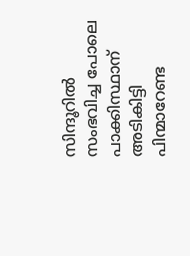സിന്ദൂറില്‍ സംഭവിച്ച പോലെ പാക്കിസ്ഥാന് അടികിട്ടി പിന്മാറേണ്ട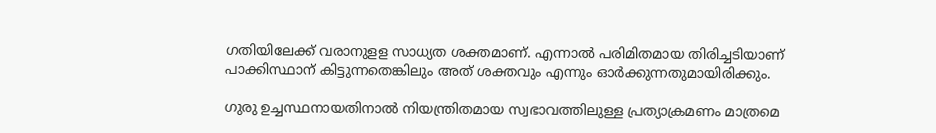ഗതിയിലേക്ക് വരാനുളള സാധ്യത ശക്തമാണ്. എന്നാല്‍ പരിമിതമായ തിരിച്ചടിയാണ് പാക്കിസ്ഥാന് കിട്ടുന്നതെങ്കിലും അത് ശക്തവും എന്നും ഓര്‍ക്കുന്നതുമായിരിക്കും.

ഗുരു ഉച്ചസ്ഥനായതിനാല്‍ നിയന്ത്രിതമായ സ്വഭാവത്തിലുള്ള പ്രത്യാക്രമണം മാത്രമെ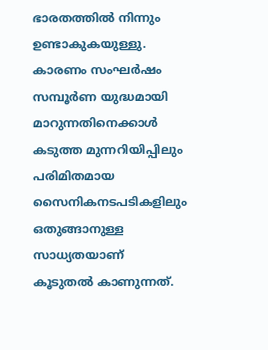ഭാരതത്തില്‍ നിന്നും ഉണ്ടാകുകയുള്ളു. കാരണം സംഘര്‍ഷം സമ്പൂര്‍ണ യുദ്ധമായി മാറുന്നതിനെക്കാള്‍ കടുത്ത മുന്നറിയിപ്പിലും പരിമിതമായ സൈനികനടപടികളിലും ഒതുങ്ങാനുള്ള സാധ്യതയാണ് കൂടുതല്‍ കാണുന്നത്.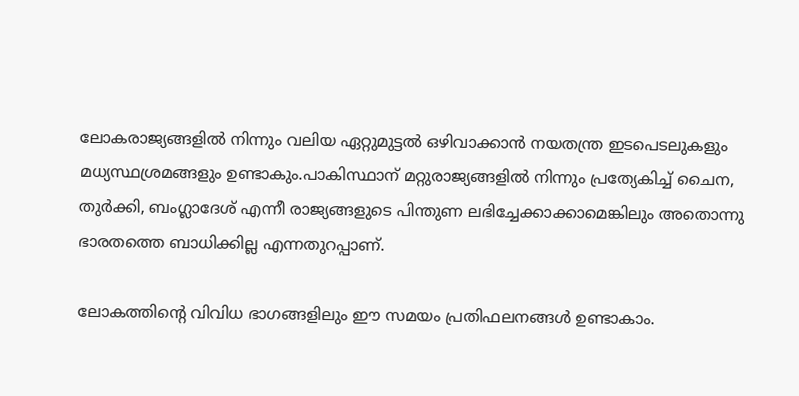ലോകരാജ്യങ്ങളില്‍ നിന്നും വലിയ ഏറ്റുമുട്ടല്‍ ഒഴിവാക്കാന്‍ നയതന്ത്ര ഇടപെടലുകളും മധ്യസ്ഥശ്രമങ്ങളും ഉണ്ടാകും.പാകിസ്ഥാന് മറ്റുരാജ്യങ്ങളില്‍ നിന്നും പ്രത്യേകിച്ച് ചൈന, തുര്‍ക്കി, ബംഗ്ലാദേശ് എന്നീ രാജ്യങ്ങളുടെ പിന്തുണ ലഭിച്ചേക്കാക്കാമെങ്കിലും അതൊന്നു ഭാരതത്തെ ബാധിക്കില്ല എന്നതുറപ്പാണ്.

ലോകത്തിന്റെ വിവിധ ഭാഗങ്ങളിലും ഈ സമയം പ്രതിഫലനങ്ങള്‍ ഉണ്ടാകാം.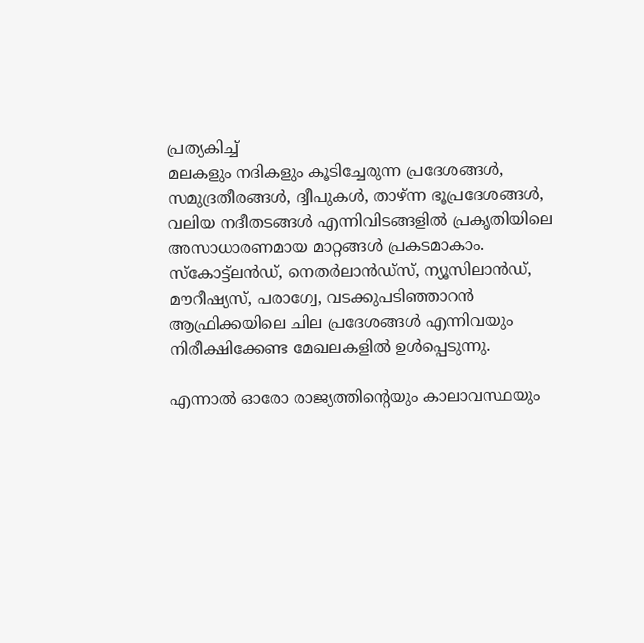പ്രത്യകിച്ച്
മലകളും നദികളും കൂടിച്ചേരുന്ന പ്രദേശങ്ങള്‍, സമുദ്രതീരങ്ങള്‍, ദ്വീപുകള്‍, താഴ്ന്ന ഭൂപ്രദേശങ്ങള്‍, വലിയ നദീതടങ്ങള്‍ എന്നിവിടങ്ങളില്‍ പ്രകൃതിയിലെ അസാധാരണമായ മാറ്റങ്ങള്‍ പ്രകടമാകാം. സ്‌കോട്ട്‌ലന്‍ഡ്, നെതര്‍ലാന്‍ഡ്‌സ്, ന്യൂസിലാന്‍ഡ്, മൗറീഷ്യസ്, പരാഗ്വേ, വടക്കുപടിഞ്ഞാറന്‍ ആഫ്രിക്കയിലെ ചില പ്രദേശങ്ങള്‍ എന്നിവയും നിരീക്ഷിക്കേണ്ട മേഖലകളില്‍ ഉള്‍പ്പെടുന്നു.

എന്നാല്‍ ഓരോ രാജ്യത്തിന്റെയും കാലാവസ്ഥയും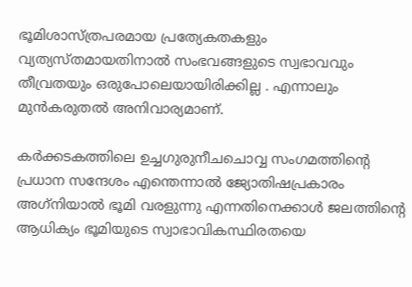ഭൂമിശാസ്ത്രപരമായ പ്രത്യേകതകളും വ്യത്യസ്തമായതിനാല്‍ സംഭവങ്ങളുടെ സ്വഭാവവും തീവ്രതയും ഒരുപോലെയായിരിക്കില്ല . എന്നാലും മുന്‍കരുതല്‍ അനിവാര്യമാണ്.

കര്‍ക്കടകത്തിലെ ഉച്ചഗുരുനീചചൊവ്വ സംഗമത്തിന്റെ പ്രധാന സന്ദേശം എന്തെന്നാല്‍ ജ്യോതിഷപ്രകാരം അഗ്‌നിയാല്‍ ഭൂമി വരളുന്നു എന്നതിനെക്കാള്‍ ജലത്തിന്റെ ആധിക്യം ഭൂമിയുടെ സ്വാഭാവികസ്ഥിരതയെ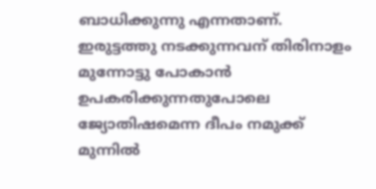ബാധിക്കുന്നു എന്നതാണ്.
ഇരുട്ടത്തു നടക്കുന്നവന് തിരിനാളം മുന്നോട്ടു പോകാന്‍ ഉപകരിക്കുന്നതുപോലെ ജ്യോതിഷമെന്ന ദീപം നമുക്ക് മുന്നില്‍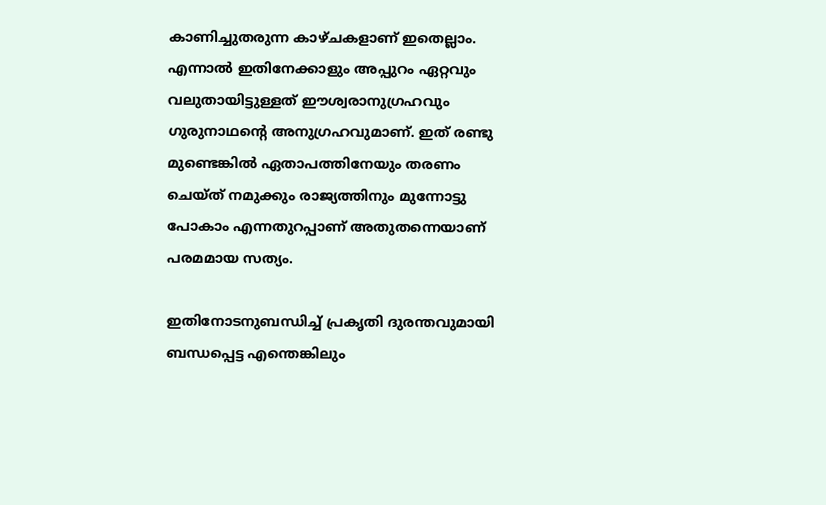കാണിച്ചുതരുന്ന കാഴ്ചകളാണ് ഇതെല്ലാം. എന്നാല്‍ ഇതിനേക്കാളും അപ്പുറം ഏറ്റവും വലുതായിട്ടുള്ളത് ഈശ്വരാനുഗ്രഹവും ഗുരുനാഥന്റെ അനുഗ്രഹവുമാണ്. ഇത് രണ്ടു മുണ്ടെങ്കില്‍ ഏതാപത്തിനേയും തരണം ചെയ്ത് നമുക്കും രാജ്യത്തിനും മുന്നോട്ടു പോകാം എന്നതുറപ്പാണ് അതുതന്നെയാണ് പരമമായ സത്യം.

ഇതിനോടനുബന്ധിച്ച് പ്രകൃതി ദുരന്തവുമായി ബന്ധപ്പെട്ട എന്തെങ്കിലും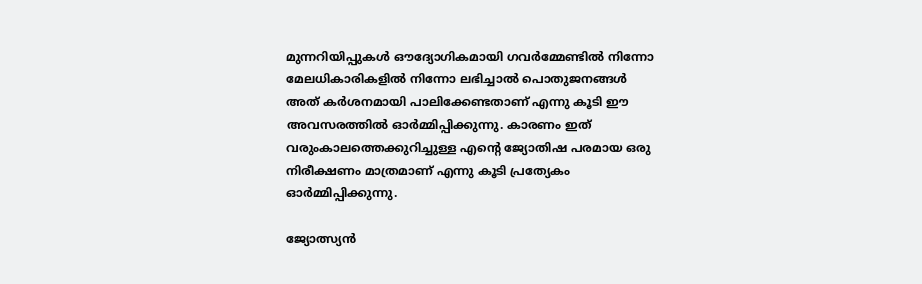മുന്നറിയിപ്പുകള്‍ ഔദ്യോഗികമായി ഗവര്‍മ്മേണ്ടില്‍ നിന്നോ മേലധികാരികളില്‍ നിന്നോ ലഭിച്ചാല്‍ പൊതുജനങ്ങള്‍ അത് കര്‍ശനമായി പാലിക്കേണ്ടതാണ് എന്നു കൂടി ഈ അവസരത്തില്‍ ഓര്‍മ്മിപ്പിക്കുന്നു. കാരണം ഇത് വരുംകാലത്തെക്കുറിച്ചുള്ള എന്റെ ജ്യോതിഷ പരമായ ഒരു നിരീക്ഷണം മാത്രമാണ് എന്നു കൂടി പ്രത്യേകം ഓര്‍മ്മിപ്പിക്കുന്നു.

ജ്യോത്സ്യന്‍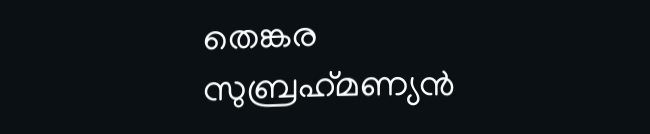തെങ്കര
സുബ്രഹ്‌മണ്യന്‍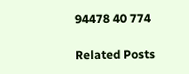94478 40 774

Related Posts